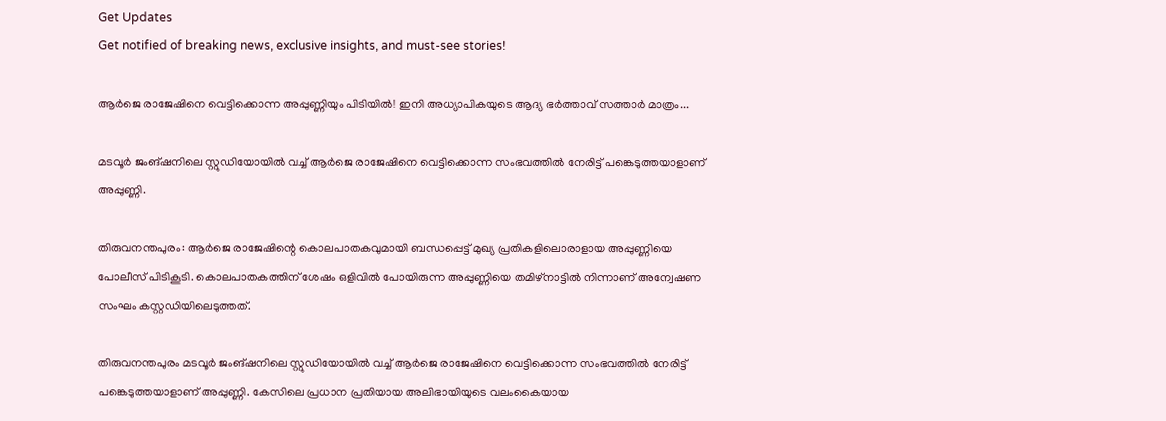Get Updates
Get notified of breaking news, exclusive insights, and must-see stories!

ആർജെ രാജേഷിനെ വെട്ടിക്കൊന്ന അപ്പുണ്ണിയും പിടിയിൽ! ഇനി അധ്യാപികയുടെ ആദ്യ ഭർത്താവ് സത്താർ മാത്രം...

മടവൂർ ജംങ്ഷനിലെ സ്റ്റുഡിയോയിൽ വച്ച് ആർജെ രാജേഷിനെ വെട്ടിക്കൊന്ന സംഭവത്തിൽ നേരിട്ട് പങ്കെടുത്തയാളാണ് അപ്പുണ്ണി.

തിരുവനന്തപുരം: ആർജെ രാജേഷിന്റെ കൊലപാതകവുമായി ബന്ധപ്പെട്ട് മുഖ്യ പ്രതികളിലൊരാളായ അപ്പുണ്ണിയെ പോലീസ് പിടികൂടി. കൊലപാതകത്തിന് ശേഷം ഒളിവിൽ പോയിരുന്ന അപ്പുണ്ണിയെ തമിഴ്നാട്ടിൽ നിന്നാണ് അന്വേഷണ സംഘം കസ്റ്റഡിയിലെടുത്തത്.

തിരുവനന്തപുരം മടവൂർ ജംങ്ഷനിലെ സ്റ്റുഡിയോയിൽ വച്ച് ആർജെ രാജേഷിനെ വെട്ടിക്കൊന്ന സംഭവത്തിൽ നേരിട്ട് പങ്കെടുത്തയാളാണ് അപ്പുണ്ണി. കേസിലെ പ്രധാന പ്രതിയായ അലിഭായിയുടെ വലംകൈയായ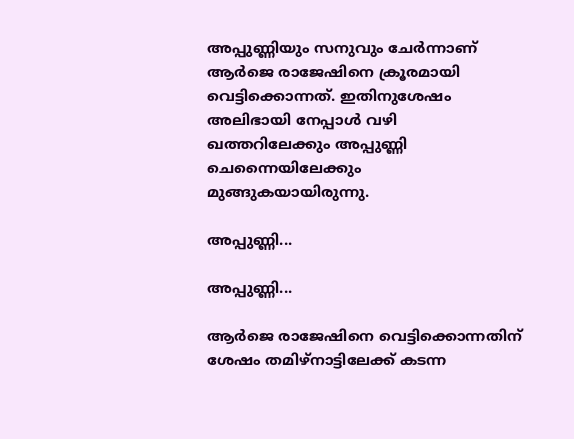അപ്പുണ്ണിയും സനുവും ചേർന്നാണ് ആർജെ രാജേഷിനെ ക്രൂരമായി വെട്ടിക്കൊന്നത്. ഇതിനുശേഷം അലിഭായി നേപ്പാൾ വഴി ഖത്തറിലേക്കും അപ്പുണ്ണി ചെന്നൈയിലേക്കും മുങ്ങുകയായിരുന്നു.

അപ്പുണ്ണി...

അപ്പുണ്ണി...

ആർജെ രാജേഷിനെ വെട്ടിക്കൊന്നതിന് ശേഷം തമിഴ്നാട്ടിലേക്ക് കടന്ന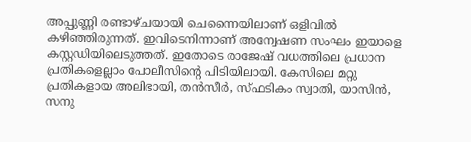അപ്പുണ്ണി രണ്ടാഴ്ചയായി ചെന്നൈയിലാണ് ഒളിവിൽ കഴിഞ്ഞിരുന്നത്. ഇവിടെനിന്നാണ് അന്വേഷണ സംഘം ഇയാളെ കസ്റ്റഡിയിലെടുത്തത്. ഇതോടെ രാജേഷ് വധത്തിലെ പ്രധാന പ്രതികളെല്ലാം പോലീസിന്റെ പിടിയിലായി. കേസിലെ മറ്റു പ്രതികളായ അലിഭായി, തൻസീർ, സ്ഫടികം സ്വാതി, യാസിൻ, സനു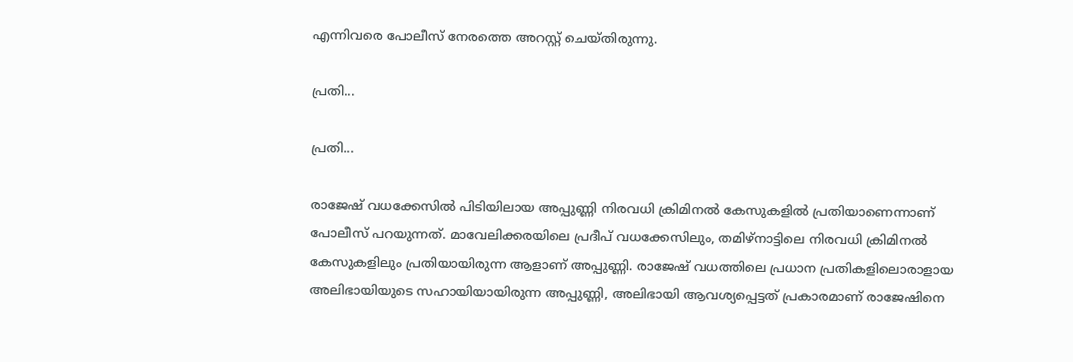എന്നിവരെ പോലീസ് നേരത്തെ അറസ്റ്റ് ചെയ്തിരുന്നു.

പ്രതി...

പ്രതി...

രാജേഷ് വധക്കേസിൽ പിടിയിലായ അപ്പുണ്ണി നിരവധി ക്രിമിനൽ കേസുകളിൽ പ്രതിയാണെന്നാണ് പോലീസ് പറയുന്നത്. മാവേലിക്കരയിലെ പ്രദീപ് വധക്കേസിലും, തമിഴ്നാട്ടിലെ നിരവധി ക്രിമിനൽ കേസുകളിലും പ്രതിയായിരുന്ന ആളാണ് അപ്പുണ്ണി. രാജേഷ് വധത്തിലെ പ്രധാന പ്രതികളിലൊരാളായ അലിഭായിയുടെ സഹായിയായിരുന്ന അപ്പുണ്ണി, അലിഭായി ആവശ്യപ്പെട്ടത് പ്രകാരമാണ് രാജേഷിനെ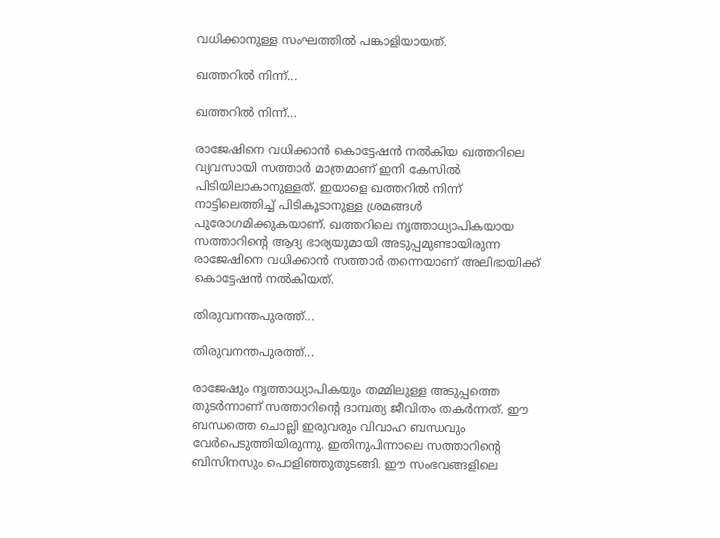വധിക്കാനുള്ള സംഘത്തിൽ പങ്കാളിയായത്.

ഖത്തറിൽ നിന്ന്...

ഖത്തറിൽ നിന്ന്...

രാജേഷിനെ വധിക്കാൻ കൊട്ടേഷൻ നൽകിയ ഖത്തറിലെ വ്യവസായി സത്താർ മാത്രമാണ് ഇനി കേസിൽ പിടിയിലാകാനുള്ളത്. ഇയാളെ ഖത്തറിൽ നിന്ന് നാട്ടിലെത്തിച്ച് പിടികൂടാനുള്ള ശ്രമങ്ങൾ പുരോഗമിക്കുകയാണ്. ഖത്തറിലെ നൃത്താധ്യാപികയായ സത്താറിന്റെ ആദ്യ ഭാര്യയുമായി അടുപ്പമുണ്ടായിരുന്ന രാജേഷിനെ വധിക്കാൻ സത്താർ തന്നെയാണ് അലിഭായിക്ക് കൊട്ടേഷൻ നൽകിയത്.

തിരുവനന്തപുരത്ത്...

തിരുവനന്തപുരത്ത്...

രാജേഷും നൃത്താധ്യാപികയും തമ്മിലുള്ള അടുപ്പത്തെ തുടർന്നാണ് സത്താറിന്റെ ദാമ്പത്യ ജീവിതം തകർന്നത്. ഈ ബന്ധത്തെ ചൊല്ലി ഇരുവരും വിവാഹ ബന്ധവും വേർപെടുത്തിയിരുന്നു. ഇതിനുപിന്നാലെ സത്താറിന്റെ ബിസിനസും പൊളിഞ്ഞുതുടങ്ങി. ഈ സംഭവങ്ങളിലെ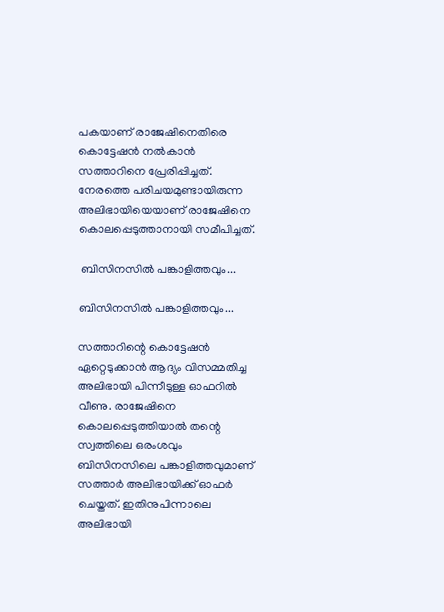പകയാണ് രാജേഷിനെതിരെ കൊട്ടേഷൻ നൽകാൻ സത്താറിനെ പ്രേരിപ്പിച്ചത്. നേരത്തെ പരിചയമുണ്ടായിരുന്ന അലിഭായിയെയാണ് രാജേഷിനെ കൊലപ്പെടുത്താനായി സമീപിച്ചത്.

 ബിസിനസിൽ പങ്കാളിത്തവും...

ബിസിനസിൽ പങ്കാളിത്തവും...

സത്താറിന്റെ കൊട്ടേഷൻ ഏറ്റെടുക്കാൻ ആദ്യം വിസമ്മതിച്ച അലിഭായി പിന്നീടുള്ള ഓഫറിൽ വീണു. രാജേഷിനെ കൊലപ്പെടുത്തിയാൽ തന്റെ സ്വത്തിലെ ഒരംശവും ബിസിനസിലെ പങ്കാളിത്തവുമാണ് സത്താർ അലിഭായിക്ക് ഓഫർ ചെയ്തത്. ഇതിനുപിന്നാലെ അലിഭായി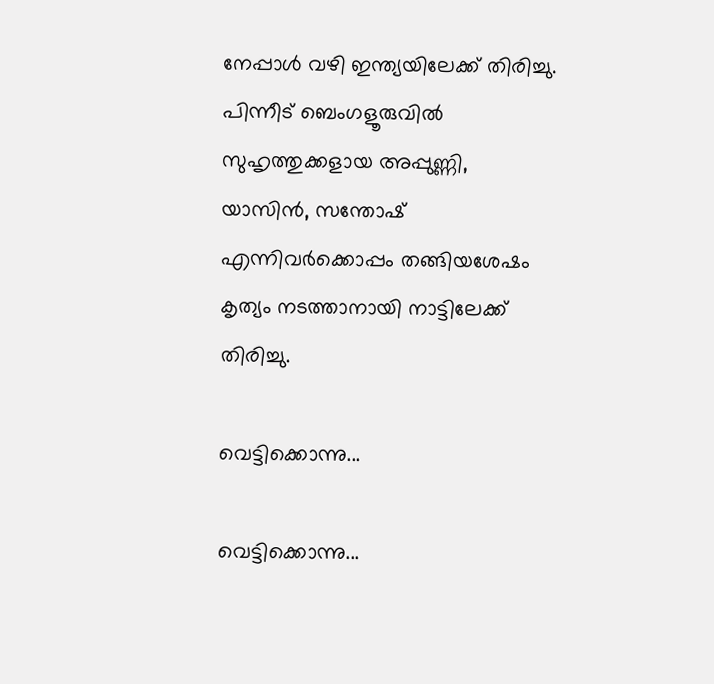നേപ്പാൾ വഴി ഇന്ത്യയിലേക്ക് തിരിച്ചു. പിന്നീട് ബെംഗളൂരുവിൽ സുഹൃത്തുക്കളായ അപ്പുണ്ണി, യാസിൻ, സന്തോഷ് എന്നിവർക്കൊപ്പം തങ്ങിയശേഷം കൃത്യം നടത്താനായി നാട്ടിലേക്ക് തിരിച്ചു.

വെട്ടിക്കൊന്നു...

വെട്ടിക്കൊന്നു...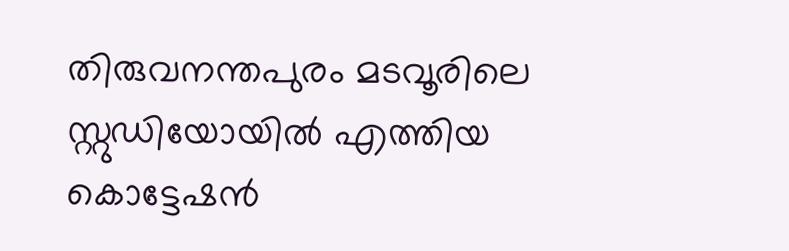തിരുവനന്തപുരം മടവൂരിലെ സ്റ്റുഡിയോയിൽ എത്തിയ കൊട്ടേഷൻ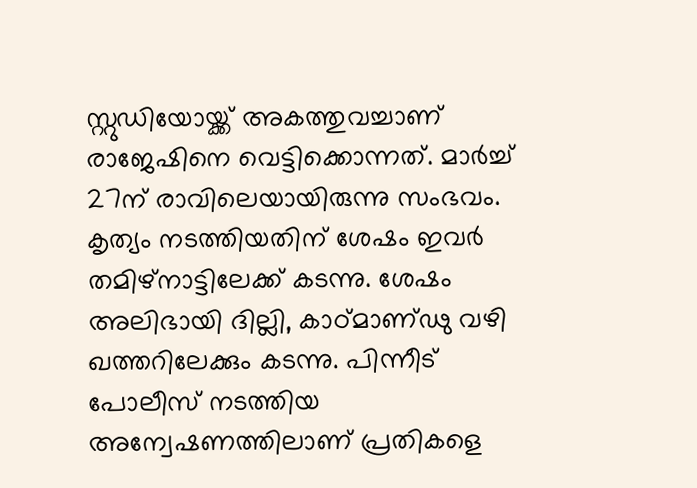സ്റ്റുഡിയോയ്ക്ക് അകത്തുവച്ചാണ് രാജേഷിനെ വെട്ടിക്കൊന്നത്. മാർച്ച് 27ന് രാവിലെയായിരുന്നു സംഭവം. കൃത്യം നടത്തിയതിന് ശേഷം ഇവർ തമിഴ്നാട്ടിലേക്ക് കടന്നു. ശേഷം അലിഭായി ദില്ലി, കാഠ്മാണ്ഢു വഴി ഖത്തറിലേക്കും കടന്നു. പിന്നീട് പോലീസ് നടത്തിയ അന്വേഷണത്തിലാണ് പ്രതികളെ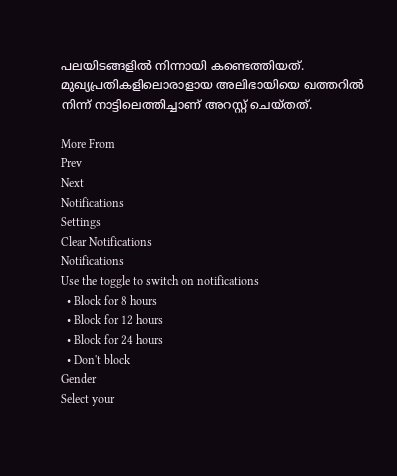പലയിടങ്ങളിൽ നിന്നായി കണ്ടെത്തിയത്. മുഖ്യപ്രതികളിലൊരാളായ അലിഭായിയെ ഖത്തറിൽ നിന്ന് നാട്ടിലെത്തിച്ചാണ് അറസ്റ്റ് ചെയ്തത്.

More From
Prev
Next
Notifications
Settings
Clear Notifications
Notifications
Use the toggle to switch on notifications
  • Block for 8 hours
  • Block for 12 hours
  • Block for 24 hours
  • Don't block
Gender
Select your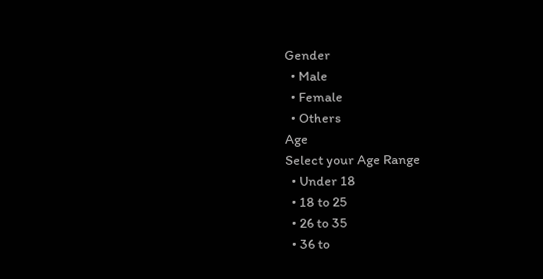Gender
  • Male
  • Female
  • Others
Age
Select your Age Range
  • Under 18
  • 18 to 25
  • 26 to 35
  • 36 to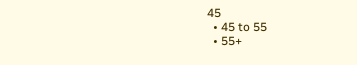45
  • 45 to 55
  • 55+